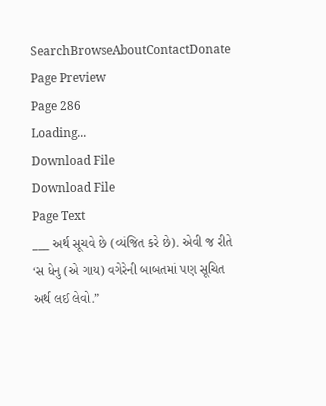SearchBrowseAboutContactDonate
Page Preview
Page 286
Loading...
Download File
Download File
Page Text
___ અર્થ સૂચવે છે (વ્યંજિત કરે છે). એવી જ રીતે ‘સ ધેનુ (એ ગાય) વગેરેની બાબતમાં પણ સૂચિત અર્થ લઈ લેવો.”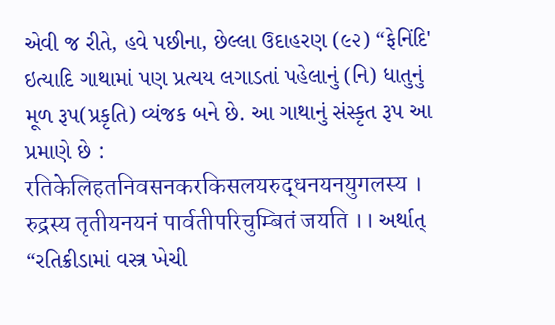એવી જ રીતે, હવે પછીના, છેલ્લા ઉદાહરણ (૯૨) “ફેનિંદિ' ઇત્યાદિ ગાથામાં પણ પ્રત્યય લગાડતાં પહેલાનું (નિ) ધાતુનું મૂળ રૂપ(પ્રકૃતિ) વ્યંજક બને છે. આ ગાથાનું સંસ્કૃત રૂપ આ પ્રમાણે છે : रतिकेलिहतनिवसनकरकिसलयरुद्धनयनयुगलस्य । रुद्रस्य तृतीयनयनं पार्वतीपरिचुम्बितं जयति ।। અર્થાત્ “રતિક્રીડામાં વસ્ત્ર ખેચી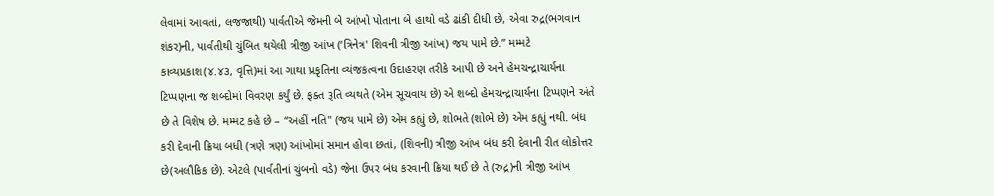લેવામાં આવતાં, લજજાથી) પાર્વતીએ જેમની બે આંખો પોતાના બે હાથો વડે ઢાંકી દીધી છે, એવા રુદ્ર(ભગવાન શંકર)ની, પાર્વતીથી ચુંબિત થયેલી ત્રીજી આંખ (‘ત્રિનેત્ર' શિવની ત્રીજી આંખ) જય પામે છે.” મમ્મટે કાવ્યપ્રકાશ(૪.૪૩, વૃત્તિ)માં આ ગાથા પ્રકૃતિના વ્યંજકત્વના ઉદાહરણ તરીકે આપી છે અને હેમચન્દ્રાચાર્યના ટિપ્પણના જ શબ્દોમાં વિવરણ કર્યું છે. ફક્ત રૂતિ વ્યથતે (એમ સૂચવાય છે) એ શબ્દો હેમચન્દ્રાચાર્યના ટિપ્પણને અંતે છે તે વિશેષ છે. મમ્મટ કહે છે – “અહીં નતિ" (જય પામે છે) એમ કહ્યું છે, શોભતે (શોભે છે) એમ કહ્યું નથી. બંધ કરી દેવાની ક્રિયા બધી (ત્રણે ત્રણ) આંખોમાં સમાન હોવા છતાં, (શિવની) ત્રીજી આંખ બંધ કરી દેવાની રીત લોકોત્તર છે(અલૌકિક છે). એટલે (પાર્વતીનાં ચુંબનો વડે) જેના ઉપર બંધ કરવાની ક્રિયા થઈ છે તે (રુદ્ર)ની ત્રીજી આંખ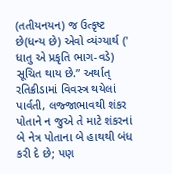(તતીયનયન) જ ઉત્કૃષ્ટ છે(ધન્ય છે) એવો વ્યંગ્યાર્થ (' ધાતુ એ પ્રકૃતિ ભાગ-વડે) સૂચિત થાય છે.” અર્થાત્ રતિક્રીડામાં વિવસ્ત્ર થયેલાં પાર્વતી, લજ્જાભાવથી શંકર પોતાને ન જુએ તે માટે શંકરનાં બે નેત્ર પોતાના બે હાથથી બંધ કરી દે છે; પણ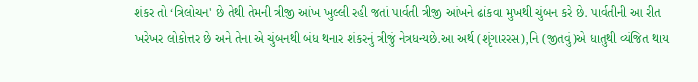શંકર તો ‘ત્રિલોચન' છે તેથી તેમની ત્રીજી આંખ ખુલ્લી રહી જતાં પાર્વતી ત્રીજી આંખને ઢાંકવા મુખથી ચુંબન કરે છે. પાર્વતીની આ રીત ખરેખર લોકોત્તર છે અને તેના એ ચુંબનથી બંધ થનાર શંકરનું ત્રીજું નેત્રધન્યછે.આ અર્થ (શૃંગારરસ),નિ (જીતવું)એ ધાતુથી વ્યંજિત થાય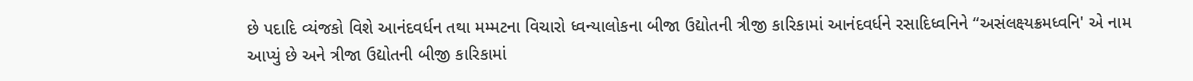છે પદાદિ વ્યંજકો વિશે આનંદવર્ધન તથા મમ્મટના વિચારો ધ્વન્યાલોકના બીજા ઉદ્યોતની ત્રીજી કારિકામાં આનંદવર્ધને રસાદિધ્વનિને “અસંલક્ષ્યક્રમધ્વનિ' એ નામ આપ્યું છે અને ત્રીજા ઉદ્યોતની બીજી કારિકામાં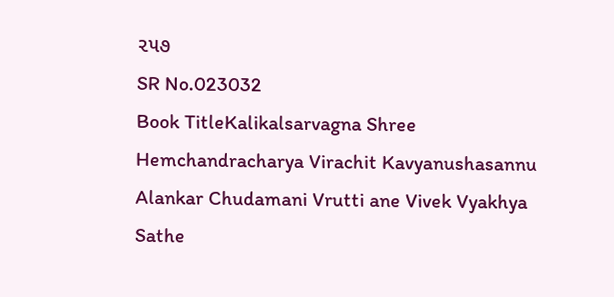૨૫૭
SR No.023032
Book TitleKalikalsarvagna Shree Hemchandracharya Virachit Kavyanushasannu Alankar Chudamani Vrutti ane Vivek Vyakhya Sathe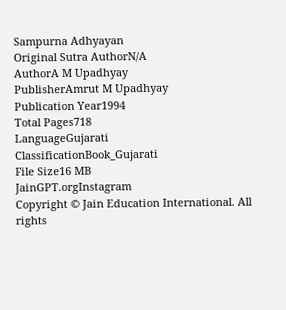Sampurna Adhyayan
Original Sutra AuthorN/A
AuthorA M Upadhyay
PublisherAmrut M Upadhyay
Publication Year1994
Total Pages718
LanguageGujarati
ClassificationBook_Gujarati
File Size16 MB
JainGPT.orgInstagram
Copyright © Jain Education International. All rights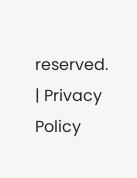reserved. | Privacy Policy